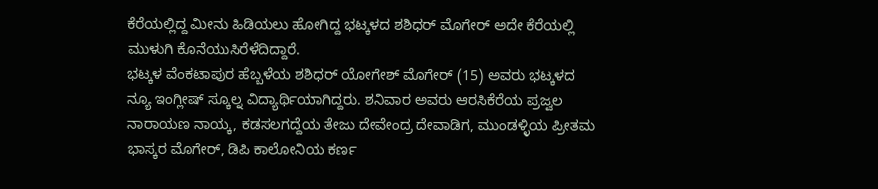ಕೆರೆಯಲ್ಲಿದ್ದ ಮೀನು ಹಿಡಿಯಲು ಹೋಗಿದ್ದ ಭಟ್ಕಳದ ಶಶಿಧರ್ ಮೊಗೇರ್ ಅದೇ ಕೆರೆಯಲ್ಲಿ ಮುಳುಗಿ ಕೊನೆಯುಸಿರೆಳೆದಿದ್ದಾರೆ.
ಭಟ್ಕಳ ವೆಂಕಟಾಪುರ ಹೆಬ್ಬಳೆಯ ಶಶಿಧರ್ ಯೋಗೇಶ್ ಮೊಗೇರ್ (15) ಅವರು ಭಟ್ಕಳದ ನ್ಯೂ ಇಂಗ್ಲೀಷ್ ಸ್ಕೂಲ್ನ ವಿದ್ಯಾರ್ಥಿಯಾಗಿದ್ದರು. ಶನಿವಾರ ಅವರು ಆರಸಿಕೆರೆಯ ಪ್ರಜ್ವಲ ನಾರಾಯಣ ನಾಯ್ಕ, ಕಡಸಲಗದ್ದೆಯ ತೇಜು ದೇವೇಂದ್ರ ದೇವಾಡಿಗ, ಮುಂಡಳ್ಳಿಯ ಪ್ರೀತಮ ಭಾಸ್ಕರ ಮೊಗೇರ್, ಡಿಪಿ ಕಾಲೋನಿಯ ಕರ್ಣ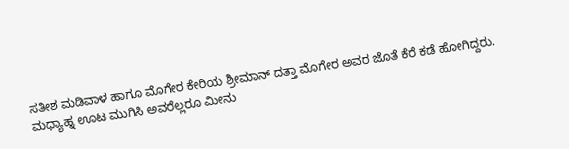ಸತೀಶ ಮಡಿವಾಳ ಹಾಗೂ ಮೊಗೇರ ಕೇರಿಯ ಶ್ರೀಮಾನ್ ದತ್ತಾ ಮೊಗೇರ ಅವರ ಜೊತೆ ಕೆರೆ ಕಡೆ ಹೋಗಿದ್ದರು.
ಮಧ್ಯಾಹ್ನ ಊಟ ಮುಗಿಸಿ ಅವರೆಲ್ಲರೂ ಮೀನು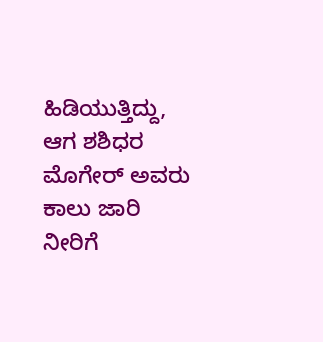ಹಿಡಿಯುತ್ತಿದ್ದು, ಆಗ ಶಶಿಧರ ಮೊಗೇರ್ ಅವರು ಕಾಲು ಜಾರಿ ನೀರಿಗೆ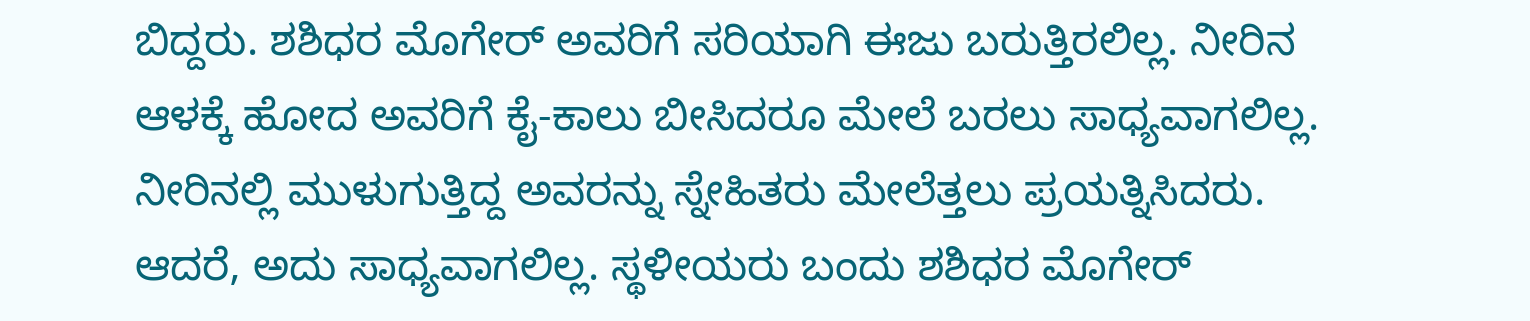ಬಿದ್ದರು. ಶಶಿಧರ ಮೊಗೇರ್ ಅವರಿಗೆ ಸರಿಯಾಗಿ ಈಜು ಬರುತ್ತಿರಲಿಲ್ಲ. ನೀರಿನ ಆಳಕ್ಕೆ ಹೋದ ಅವರಿಗೆ ಕೈ-ಕಾಲು ಬೀಸಿದರೂ ಮೇಲೆ ಬರಲು ಸಾಧ್ಯವಾಗಲಿಲ್ಲ. ನೀರಿನಲ್ಲಿ ಮುಳುಗುತ್ತಿದ್ದ ಅವರನ್ನು ಸ್ನೇಹಿತರು ಮೇಲೆತ್ತಲು ಪ್ರಯತ್ನಿಸಿದರು. ಆದರೆ, ಅದು ಸಾಧ್ಯವಾಗಲಿಲ್ಲ. ಸ್ಥಳೀಯರು ಬಂದು ಶಶಿಧರ ಮೊಗೇರ್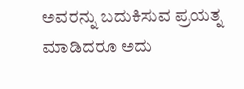ಅವರನ್ನು ಬದುಕಿಸುವ ಪ್ರಯತ್ನ ಮಾಡಿದರೂ ಅದು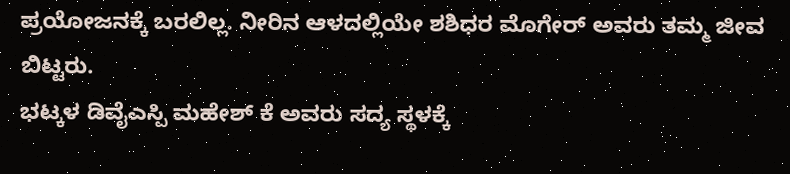ಪ್ರಯೋಜನಕ್ಕೆ ಬರಲಿಲ್ಲ. ನೀರಿನ ಆಳದಲ್ಲಿಯೇ ಶಶಿಧರ ಮೊಗೇರ್ ಅವರು ತಮ್ಮ ಜೀವ ಬಿಟ್ಟರು.
ಭಟ್ಕಳ ಡಿವೈಎಸ್ಪಿ ಮಹೇಶ್ ಕೆ ಅವರು ಸದ್ಯ ಸ್ಥಳಕ್ಕೆ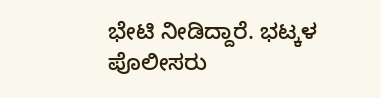ಭೇಟಿ ನೀಡಿದ್ದಾರೆ. ಭಟ್ಕಳ ಪೊಲೀಸರು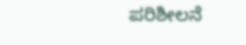ಪರಿಶೀಲನೆ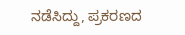ನಡೆಸಿದ್ದು, ಪ್ರಕರಣದ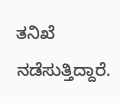ತನಿಖೆ ನಡೆಸುತ್ತಿದ್ದಾರೆ.